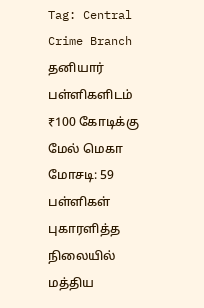Tag: Central Crime Branch
தனியார் பள்ளிகளிடம் ₹100 கோடிக்கு மேல் மெகா மோசடி: 59 பள்ளிகள் புகாரளித்த நிலையில் மத்திய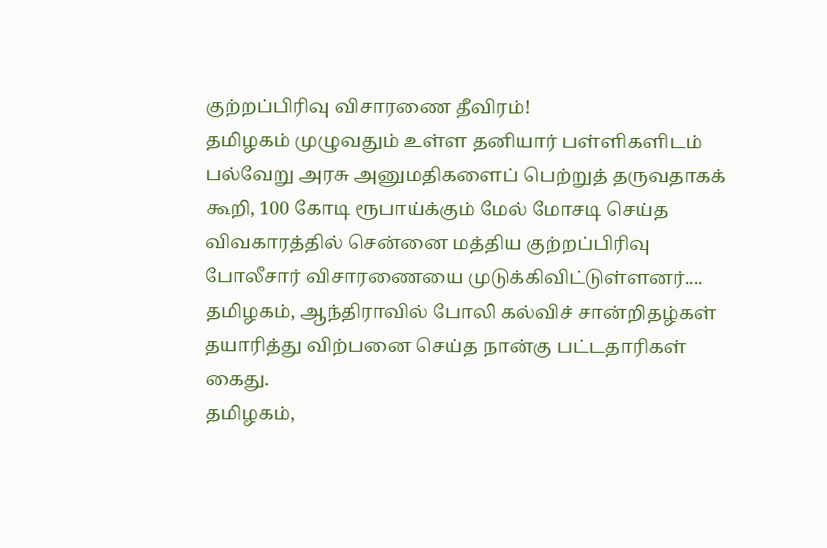குற்றப்பிரிவு விசாரணை தீவிரம்!
தமிழகம் முழுவதும் உள்ள தனியார் பள்ளிகளிடம் பல்வேறு அரசு அனுமதிகளைப் பெற்றுத் தருவதாகக் கூறி, 100 கோடி ரூபாய்க்கும் மேல் மோசடி செய்த விவகாரத்தில் சென்னை மத்திய குற்றப்பிரிவு போலீசார் விசாரணையை முடுக்கிவிட்டுள்ளனர்....
தமிழகம், ஆந்திராவில் போலி கல்விச் சான்றிதழ்கள் தயாரித்து விற்பனை செய்த நான்கு பட்டதாரிகள் கைது.
தமிழகம்,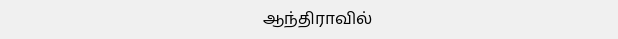ஆந்திராவில்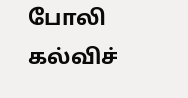போலி கல்விச்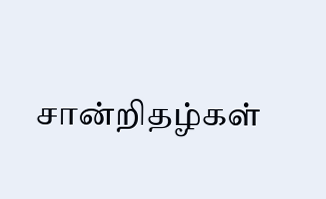சான்றிதழ்கள்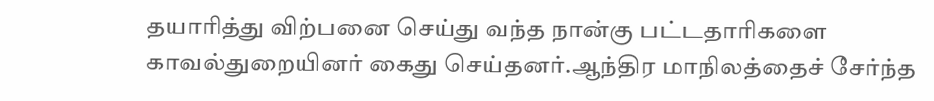தயாரித்து விற்பனை செய்து வந்த நான்கு பட்டதாரிகளை காவல்துறையினர் கைது செய்தனர்.ஆந்திர மாநிலத்தைச் சேர்ந்த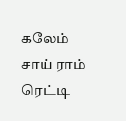கலேம் சாய் ராம் ரெட்டி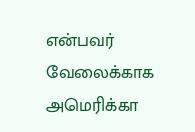என்பவர் வேலைக்காக அமெரிக்கா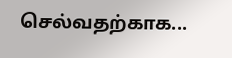செல்வதற்காக...